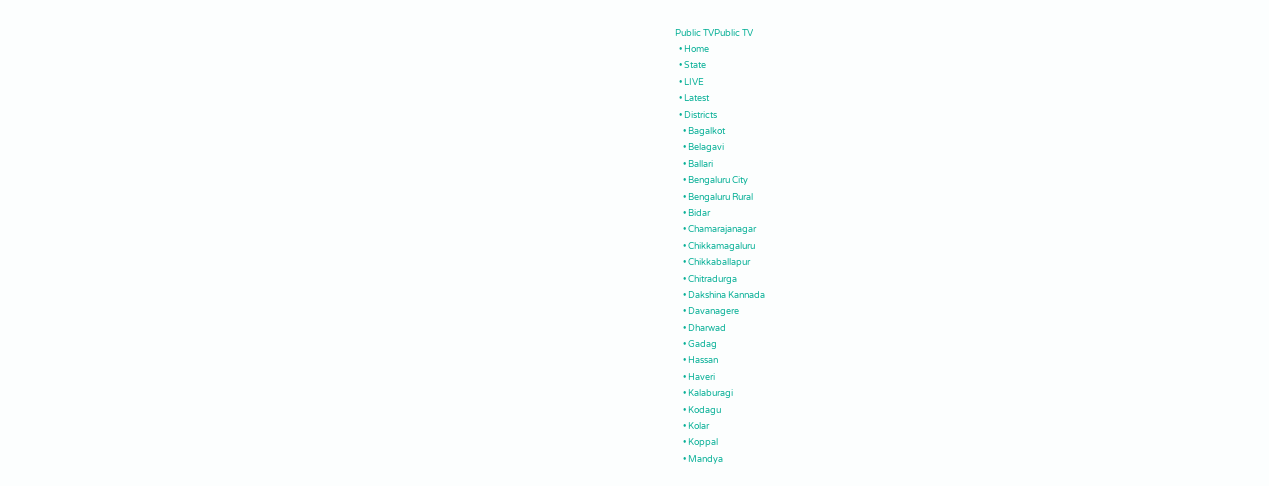Public TVPublic TV
  • Home
  • State
  • LIVE
  • Latest
  • Districts
    • Bagalkot
    • Belagavi
    • Ballari
    • Bengaluru City
    • Bengaluru Rural
    • Bidar
    • Chamarajanagar
    • Chikkamagaluru
    • Chikkaballapur
    • Chitradurga
    • Dakshina Kannada
    • Davanagere
    • Dharwad
    • Gadag
    • Hassan
    • Haveri
    • Kalaburagi
    • Kodagu
    • Kolar
    • Koppal
    • Mandya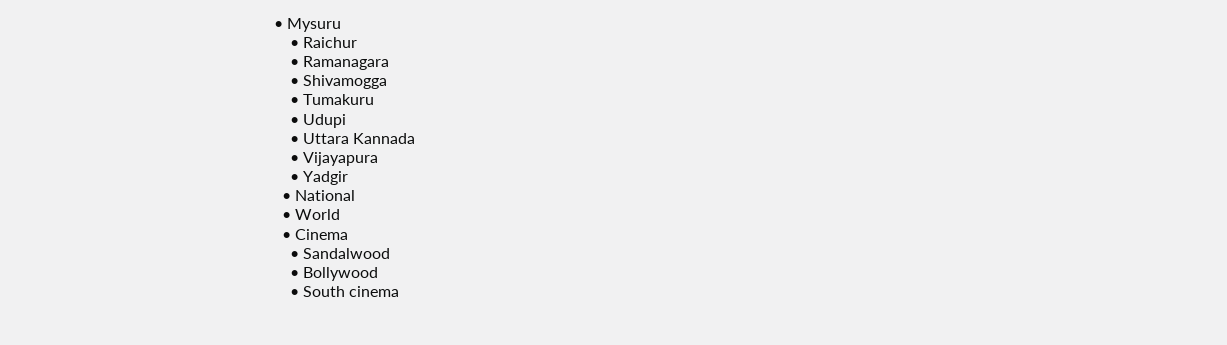• Mysuru
    • Raichur
    • Ramanagara
    • Shivamogga
    • Tumakuru
    • Udupi
    • Uttara Kannada
    • Vijayapura
    • Yadgir
  • National
  • World
  • Cinema
    • Sandalwood
    • Bollywood
    • South cinema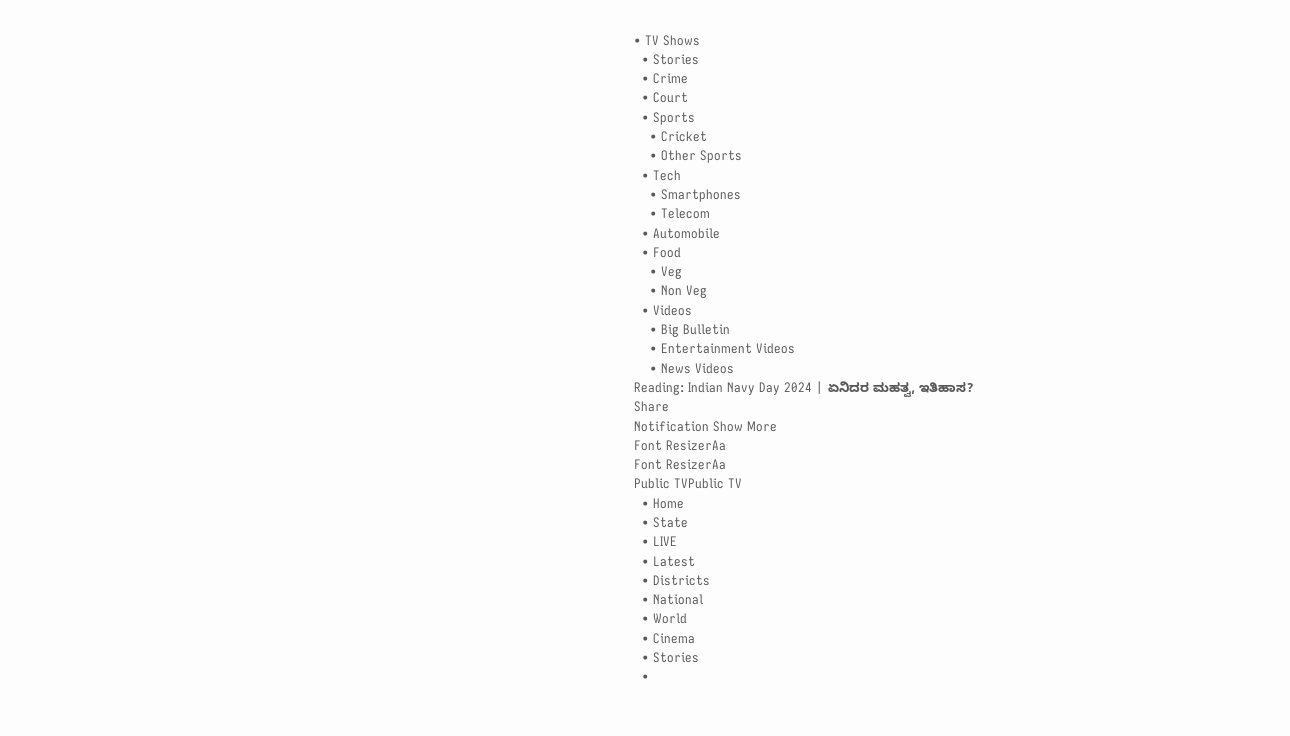• TV Shows
  • Stories
  • Crime
  • Court
  • Sports
    • Cricket
    • Other Sports
  • Tech
    • Smartphones
    • Telecom
  • Automobile
  • Food
    • Veg
    • Non Veg
  • Videos
    • Big Bulletin
    • Entertainment Videos
    • News Videos
Reading: Indian Navy Day 2024 | ಏನಿದರ ಮಹತ್ವ, ಇತಿಹಾಸ?
Share
Notification Show More
Font ResizerAa
Font ResizerAa
Public TVPublic TV
  • Home
  • State
  • LIVE
  • Latest
  • Districts
  • National
  • World
  • Cinema
  • Stories
  •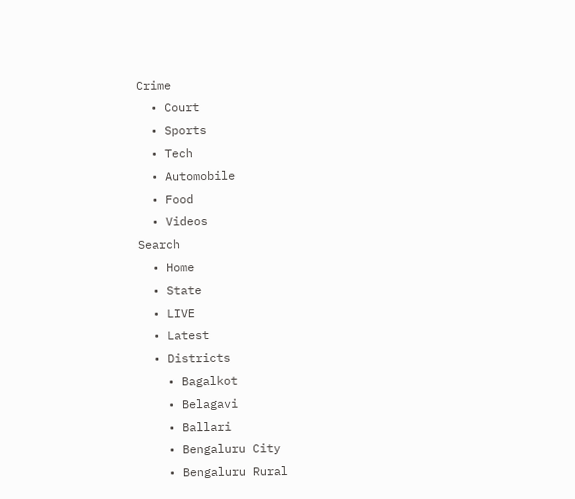Crime
  • Court
  • Sports
  • Tech
  • Automobile
  • Food
  • Videos
Search
  • Home
  • State
  • LIVE
  • Latest
  • Districts
    • Bagalkot
    • Belagavi
    • Ballari
    • Bengaluru City
    • Bengaluru Rural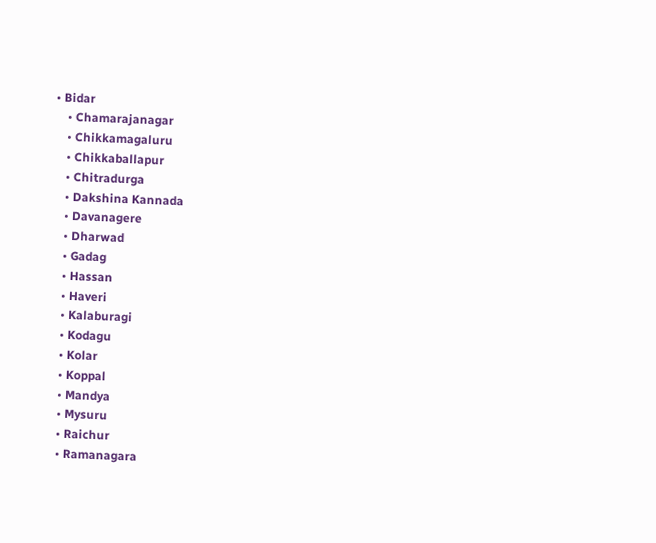• Bidar
    • Chamarajanagar
    • Chikkamagaluru
    • Chikkaballapur
    • Chitradurga
    • Dakshina Kannada
    • Davanagere
    • Dharwad
    • Gadag
    • Hassan
    • Haveri
    • Kalaburagi
    • Kodagu
    • Kolar
    • Koppal
    • Mandya
    • Mysuru
    • Raichur
    • Ramanagara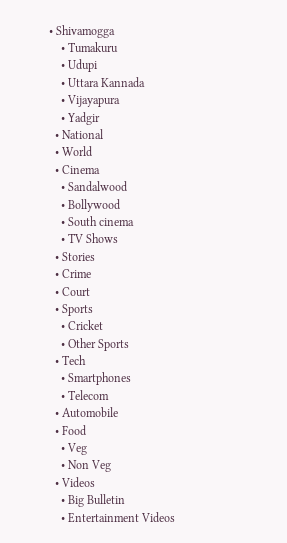• Shivamogga
    • Tumakuru
    • Udupi
    • Uttara Kannada
    • Vijayapura
    • Yadgir
  • National
  • World
  • Cinema
    • Sandalwood
    • Bollywood
    • South cinema
    • TV Shows
  • Stories
  • Crime
  • Court
  • Sports
    • Cricket
    • Other Sports
  • Tech
    • Smartphones
    • Telecom
  • Automobile
  • Food
    • Veg
    • Non Veg
  • Videos
    • Big Bulletin
    • Entertainment Videos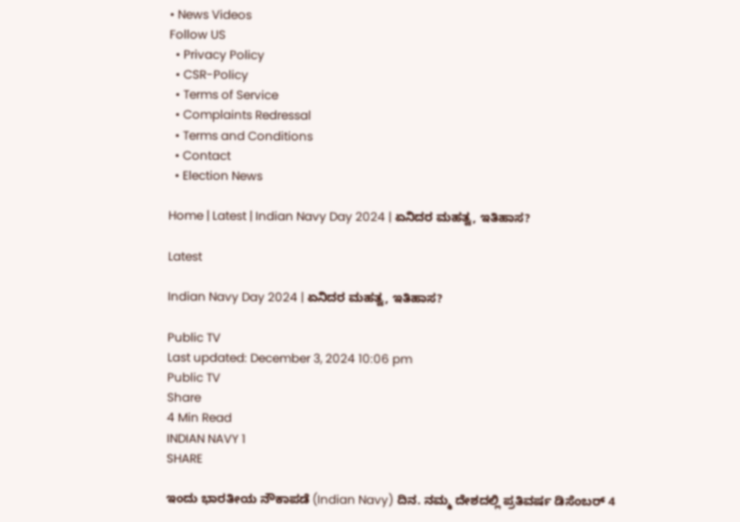• News Videos
Follow US
  • Privacy Policy
  • CSR-Policy
  • Terms of Service
  • Complaints Redressal
  • Terms and Conditions
  • Contact
  • Election News

Home | Latest | Indian Navy Day 2024 | ಏನಿದರ ಮಹತ್ವ, ಇತಿಹಾಸ?

Latest

Indian Navy Day 2024 | ಏನಿದರ ಮಹತ್ವ, ಇತಿಹಾಸ?

Public TV
Last updated: December 3, 2024 10:06 pm
Public TV
Share
4 Min Read
INDIAN NAVY 1
SHARE

ಇಂದು ಭಾರತೀಯ ನೌಕಾಪಡೆ (Indian Navy) ದಿನ. ನಮ್ಮ ದೇಶದಲ್ಲಿ ಪ್ರತಿವರ್ಷ ಡಿಸೆಂಬರ್‌ 4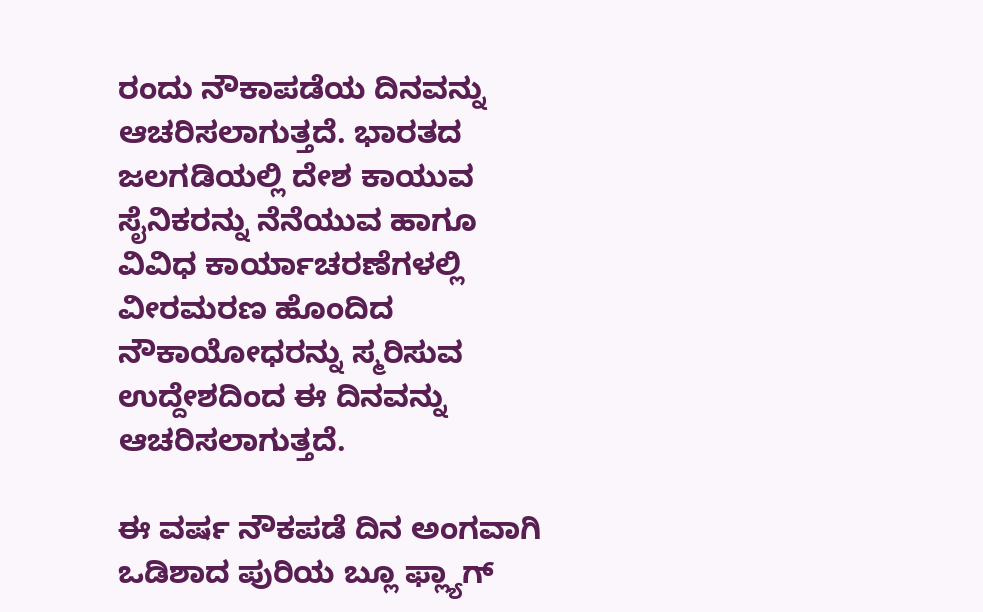ರಂದು ನೌಕಾಪಡೆಯ ದಿನವನ್ನು ಆಚರಿಸಲಾಗುತ್ತದೆ. ಭಾರತದ ಜಲಗಡಿಯಲ್ಲಿ ದೇಶ ಕಾಯುವ ಸೈನಿಕರನ್ನು ನೆನೆಯುವ ಹಾಗೂ ವಿವಿಧ ಕಾರ್ಯಾಚರಣೆಗಳಲ್ಲಿ ವೀರಮರಣ ಹೊಂದಿದ ನೌಕಾಯೋಧರನ್ನು ಸ್ಮರಿಸುವ ಉದ್ದೇಶದಿಂದ ಈ ದಿನವನ್ನು ಆಚರಿಸಲಾಗುತ್ತದೆ.

ಈ ವರ್ಷ ನೌಕಪಡೆ ದಿನ ಅಂಗವಾಗಿ ಒಡಿಶಾದ ಪುರಿಯ ಬ್ಲೂ ಫ್ಲ್ಯಾಗ್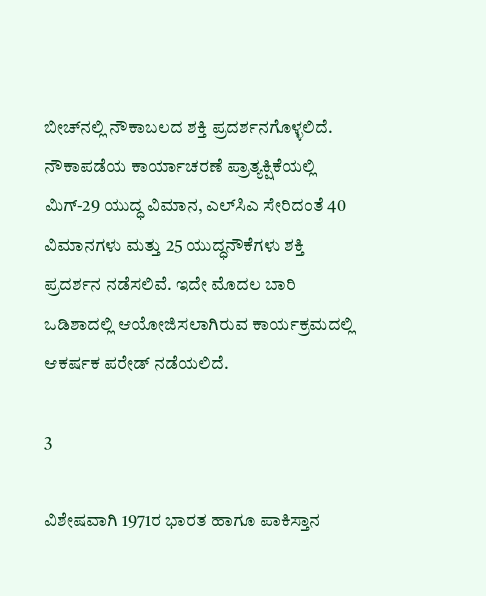ಬೀಚ್‌ನಲ್ಲಿ ನೌಕಾಬಲದ ಶಕ್ತಿ ಪ್ರದರ್ಶನಗೊಳ್ಳಲಿದೆ. ನೌಕಾಪಡೆಯ ಕಾರ್ಯಾಚರಣೆ ಪ್ರಾತ್ಯಕ್ಷಿಕೆಯಲ್ಲಿ ಮಿಗ್-29 ಯುದ್ಧ ವಿಮಾನ, ಎಲ್‌ಸಿಎ ಸೇರಿದಂತೆ 40 ವಿಮಾನಗಳು ಮತ್ತು 25 ಯುದ್ಧನೌಕೆಗಳು ಶಕ್ತಿ ಪ್ರದರ್ಶನ ನಡೆಸಲಿವೆ. ಇದೇ ಮೊದಲ ಬಾರಿ ಒಡಿಶಾದಲ್ಲಿ ಆಯೋಜಿಸಲಾಗಿರುವ ಕಾರ್ಯಕ್ರಮದಲ್ಲಿ ಆಕರ್ಷಕ ಪರೇಡ್‌ ನಡೆಯಲಿದೆ.

3

ವಿಶೇಷವಾಗಿ 1971ರ ಭಾರತ ಹಾಗೂ ಪಾಕಿಸ್ತಾನ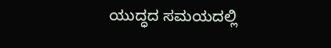ಯುದ್ಧದ ಸಮಯದಲ್ಲಿ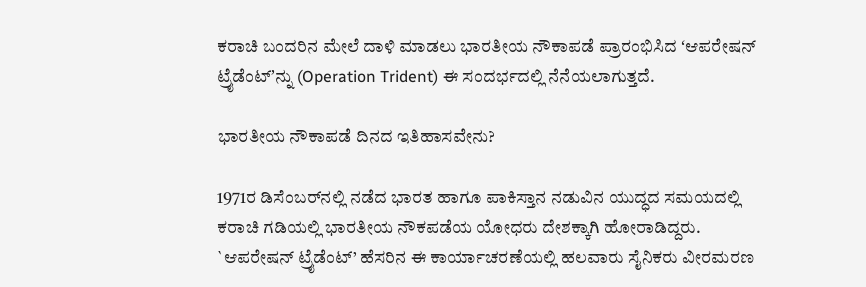ಕರಾಚಿ ಬಂದರಿನ ಮೇಲೆ ದಾಳಿ ಮಾಡಲು ಭಾರತೀಯ ನೌಕಾಪಡೆ ಪ್ರಾರಂಭಿಸಿದ ʻಆಪರೇಷನ್‌ ಟ್ರೈಡೆಂಟ್‌ʼನ್ನು (Operation Trident) ಈ ಸಂದರ್ಭದಲ್ಲಿ ನೆನೆಯಲಾಗುತ್ತದೆ.

ಭಾರತೀಯ ನೌಕಾಪಡೆ ದಿನದ ಇತಿಹಾಸವೇನು?

1971ರ ಡಿಸೆಂಬರ್‌ನಲ್ಲಿ ನಡೆದ ಭಾರತ ಹಾಗೂ ಪಾಕಿಸ್ತಾನ ನಡುವಿನ ಯುದ್ಧದ ಸಮಯದಲ್ಲಿ ಕರಾಚಿ ಗಡಿಯಲ್ಲಿ ಭಾರತೀಯ ನೌಕಪಡೆಯ ಯೋಧರು ದೇಶಕ್ಕಾಗಿ ಹೋರಾಡಿದ್ದರು. `ಆಪರೇಷನ್‌ ಟ್ರೈಡೆಂಟ್‌’ ಹೆಸರಿನ ಈ ಕಾರ್ಯಾಚರಣೆಯಲ್ಲಿ ಹಲವಾರು ಸೈನಿಕರು ವೀರಮರಣ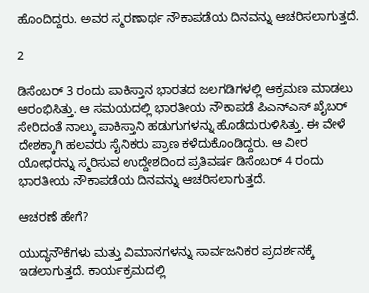ಹೊಂದಿದ್ದರು. ಅವರ ಸ್ಮರಣಾರ್ಥ ನೌಕಾಪಡೆಯ ದಿನವನ್ನು ಆಚರಿಸಲಾಗುತ್ತದೆ.

2

ಡಿಸೆಂಬರ್‌ 3 ರಂದು ಪಾಕಿಸ್ತಾನ ಭಾರತದ ಜಲಗಡಿಗಳಲ್ಲಿ ಆಕ್ರಮಣ ಮಾಡಲು ಆರಂಭಿಸಿತ್ತು. ಆ ಸಮಯದಲ್ಲಿ ಭಾರತೀಯ ನೌಕಾಪಡೆ ಪಿಎನ್‌ಎಸ್‌ ಖೈಬರ್‌ ಸೇರಿದಂತೆ ನಾಲ್ಕು ಪಾಕಿಸ್ತಾನಿ ಹಡುಗುಗಳನ್ನು ಹೊಡೆದುರುಳಿಸಿತ್ತು. ಈ ವೇಳೆ ದೇಶಕ್ಕಾಗಿ ಹಲವರು ಸೈನಿಕರು ಪ್ರಾಣ ಕಳೆದುಕೊಂಡಿದ್ದರು. ಆ ವೀರ ಯೋಧರನ್ನು ಸ್ಮರಿಸುವ ಉದ್ದೇಶದಿಂದ ಪ್ರತಿವರ್ಷ ಡಿಸೆಂಬರ್‌ 4 ರಂದು ಭಾರತೀಯ ನೌಕಾಪಡೆಯ ದಿನವನ್ನು ಆಚರಿಸಲಾಗುತ್ತದೆ.

ಆಚರಣೆ ಹೇಗೆ?

ಯುದ್ಧನೌಕೆಗಳು ಮತ್ತು ವಿಮಾನಗಳನ್ನು ಸಾರ್ವಜನಿಕರ ಪ್ರದರ್ಶನಕ್ಕೆ ಇಡಲಾಗುತ್ತದೆ. ಕಾರ್ಯಕ್ರಮದಲ್ಲಿ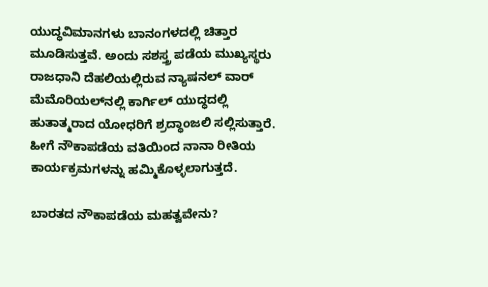ಯುದ್ಧವಿಮಾನಗಳು ಬಾನಂಗಳದಲ್ಲಿ ಚಿತ್ತಾರ ಮೂಡಿಸುತ್ತವೆ. ಅಂದು ಸಶಸ್ತ್ರ ಪಡೆಯ ಮುಖ್ಯಸ್ಥರು ರಾಜಧಾನಿ ದೆಹಲಿಯಲ್ಲಿರುವ ನ್ಯಾಷನಲ್‌ ವಾರ್‌ ಮೆಮೊರಿಯಲ್‌ನಲ್ಲಿ ಕಾರ್ಗಿಲ್‌ ಯುದ್ಧದಲ್ಲಿ ಹುತಾತ್ಮರಾದ ಯೋಧರಿಗೆ ಶ್ರದ್ಧಾಂಜಲಿ ಸಲ್ಲಿಸುತ್ತಾರೆ. ಹೀಗೆ ನೌಕಾಪಡೆಯ ವತಿಯಿಂದ ನಾನಾ ರೀತಿಯ ಕಾರ್ಯಕ್ರಮಗಳನ್ನು ಹಮ್ಮಿಕೊಳ್ಳಲಾಗುತ್ತದೆ.

ಬಾರತದ ನೌಕಾಪಡೆಯ ಮಹತ್ವವೇನು?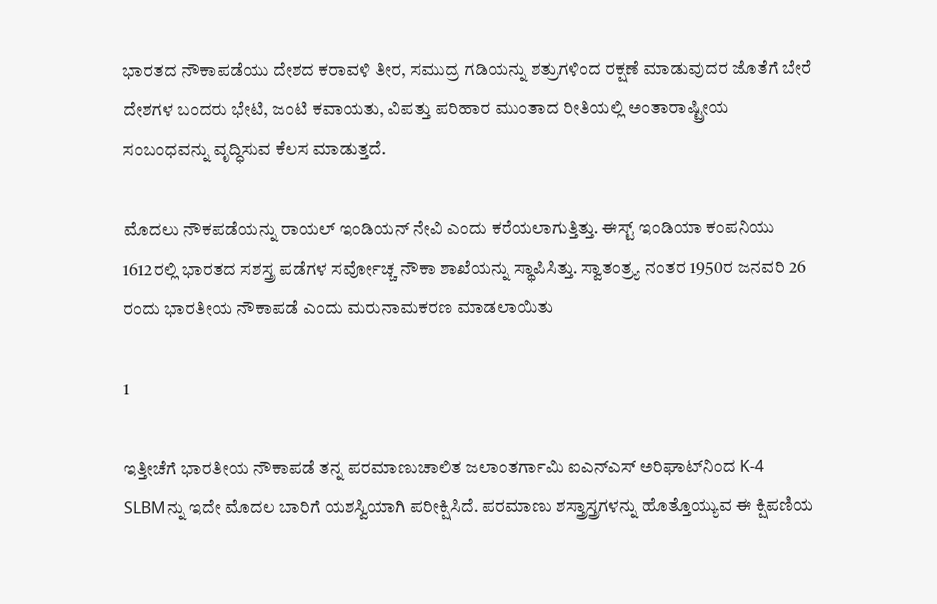ಭಾರತದ ನೌಕಾಪಡೆಯು ದೇಶದ ಕರಾವಳಿ ತೀರ, ಸಮುದ್ರ ಗಡಿಯನ್ನು ಶತ್ರುಗಳಿಂದ ರಕ್ಷಣೆ ಮಾಡುವುದರ ಜೊತೆಗೆ ಬೇರೆ ದೇಶಗಳ ಬಂದರು ಭೇಟಿ, ಜಂಟಿ ಕವಾಯತು, ವಿಪತ್ತು ಪರಿಹಾರ ಮುಂತಾದ ರೀತಿಯಲ್ಲಿ ಅಂತಾರಾಷ್ಟ್ರೀಯ ಸಂಬಂಧವನ್ನು ವೃದ್ಧಿಸುವ ಕೆಲಸ ಮಾಡುತ್ತದೆ.

ಮೊದಲು ನೌಕಪಡೆಯನ್ನು ರಾಯಲ್‌ ಇಂಡಿಯನ್‌ ನೇವಿ ಎಂದು ಕರೆಯಲಾಗುತ್ತಿತ್ತು. ಈಸ್ಟ್‌ ಇಂಡಿಯಾ ಕಂಪನಿಯು 1612ರಲ್ಲಿ ಭಾರತದ ಸಶಸ್ತ್ರ ಪಡೆಗಳ ಸರ್ವೋಚ್ಚ ನೌಕಾ ಶಾಖೆಯನ್ನು ಸ್ಥಾಪಿಸಿತ್ತು. ಸ್ವಾತಂತ್ರ್ಯ ನಂತರ 1950ರ ಜನವರಿ 26 ರಂದು ಭಾರತೀಯ ನೌಕಾಪಡೆ ಎಂದು ಮರುನಾಮಕರಣ ಮಾಡಲಾಯಿತು

1

ಇತ್ತೀಚೆಗೆ ಭಾರತೀಯ ನೌಕಾಪಡೆ ತನ್ನ ಪರಮಾಣುಚಾಲಿತ ಜಲಾಂತರ್ಗಾಮಿ ಐಎನ್ಎಸ್ ಅರಿಘಾಟ್‌ನಿಂದ K-4 SLBMನ್ನು ಇದೇ ಮೊದಲ ಬಾರಿಗೆ ಯಶಸ್ವಿಯಾಗಿ ಪರೀಕ್ಷಿಸಿದೆ. ಪರಮಾಣು ಶಸ್ತ್ರಾಸ್ತ್ರಗಳನ್ನು ಹೊತ್ತೊಯ್ಯುವ ಈ ಕ್ಷಿಪಣಿಯ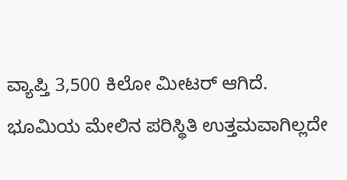ವ್ಯಾಪ್ತಿ 3,500 ಕಿಲೋ ಮೀಟರ್ ಆಗಿದೆ. ಭೂಮಿಯ ಮೇಲಿನ ಪರಿಸ್ಥಿತಿ ಉತ್ತಮವಾಗಿಲ್ಲದೇ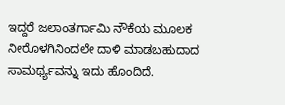ಇದ್ದರೆ ಜಲಾಂತರ್ಗಾಮಿ ನೌಕೆಯ ಮೂಲಕ ನೀರೊಳಗಿನಿಂದಲೇ ದಾಳಿ ಮಾಡಬಹುದಾದ ಸಾಮರ್ಥ್ಯವನ್ನು ಇದು ಹೊಂದಿದೆ.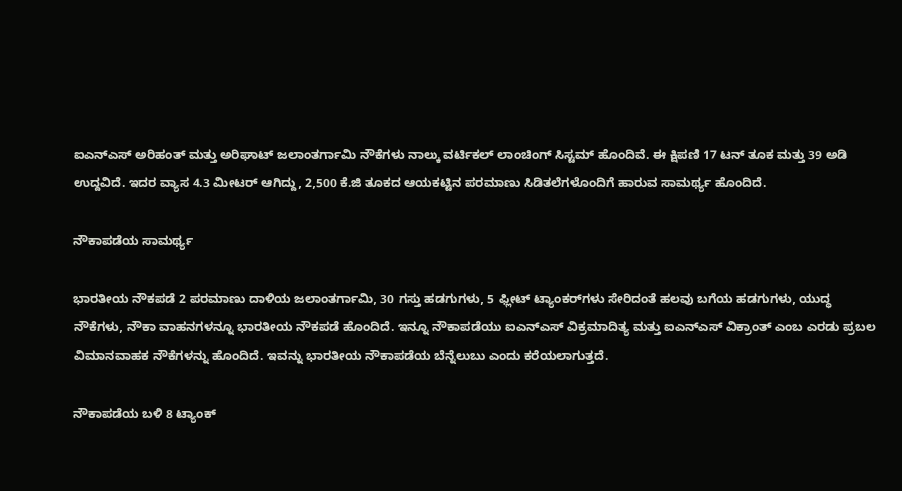ಐಎನ್ಎಸ್ ಅರಿಹಂತ್ ಮತ್ತು ಅರಿಘಾಟ್ ಜಲಾಂತರ್ಗಾಮಿ ನೌಕೆಗಳು ನಾಲ್ಕು ವರ್ಟಿಕಲ್ ಲಾಂಚಿಂಗ್ ಸಿಸ್ಟಮ್ ಹೊಂದಿವೆ. ಈ ಕ್ಷಿಪಣಿ 17 ಟನ್ ತೂಕ ಮತ್ತು 39 ಅಡಿ ಉದ್ದವಿದೆ. ಇದರ ವ್ಯಾಸ 4.3 ಮೀಟರ್ ಆಗಿದ್ದು, 2,500 ಕೆ.ಜಿ ತೂಕದ ಆಯಕಟ್ಟಿನ ಪರಮಾಣು ಸಿಡಿತಲೆಗಳೊಂದಿಗೆ ಹಾರುವ ಸಾಮರ್ಥ್ಯ ಹೊಂದಿದೆ.

ನೌಕಾಪಡೆಯ ಸಾಮರ್ಥ್ಯ‌

ಭಾರತೀಯ ನೌಕಪಡೆ 2 ಪರಮಾಣು ದಾಳಿಯ ಜಲಾಂತರ್ಗಾಮಿ, 30 ಗಸ್ತು ಹಡಗುಗಳು, 5 ಫ್ಲೀಟ್‌ ಟ್ಯಾಂಕರ್‌ಗಳು ಸೇರಿದಂತೆ ಹಲವು ಬಗೆಯ ಹಡಗುಗಳು, ಯುದ್ಧ ನೌಕೆಗಳು, ನೌಕಾ ವಾಹನಗಳನ್ನೂ ಭಾರತೀಯ ನೌಕಪಡೆ ಹೊಂದಿದೆ. ಇನ್ನೂ ನೌಕಾಪಡೆಯು ಐಎನ್‌ಎಸ್ ವಿಕ್ರಮಾದಿತ್ಯ ಮತ್ತು ಐಎನ್‌ಎಸ್ ವಿಕ್ರಾಂತ್ ಎಂಬ ಎರಡು ಪ್ರಬಲ ವಿಮಾನವಾಹಕ ನೌಕೆಗಳನ್ನು ಹೊಂದಿದೆ. ಇವನ್ನು ಭಾರತೀಯ ನೌಕಾಪಡೆಯ ಬೆನ್ನೆಲುಬು ಎಂದು ಕರೆಯಲಾಗುತ್ತದೆ.

ನೌಕಾಪಡೆಯ ಬಳಿ 8 ಟ್ಯಾಂಕ್‌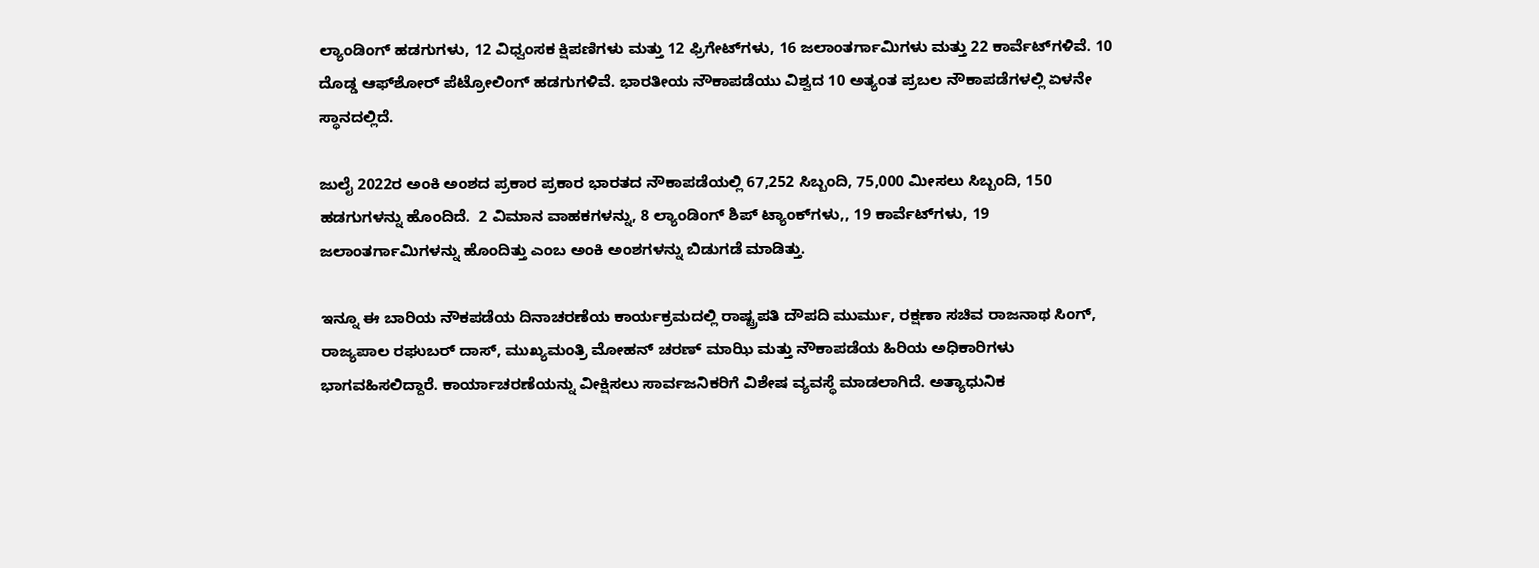ಲ್ಯಾಂಡಿಂಗ್‌ ಹಡಗುಗಳು, 12 ವಿಧ್ವಂಸಕ ಕ್ಷಿಪಣಿಗಳು ಮತ್ತು 12 ಫ್ರಿಗೇಟ್‌ಗಳು, 16 ಜಲಾಂತರ್ಗಾಮಿಗಳು ಮತ್ತು 22 ಕಾರ್ವೆಟ್‌ಗಳಿವೆ. 10 ದೊಡ್ಡ ಆಫ್‌ಶೋರ್ ಪೆಟ್ರೋಲಿಂಗ್ ಹಡಗುಗಳಿವೆ. ಭಾರತೀಯ ನೌಕಾಪಡೆಯು ವಿಶ್ವದ 10 ಅತ್ಯಂತ ಪ್ರಬಲ ನೌಕಾಪಡೆಗಳಲ್ಲಿ ಏಳನೇ ಸ್ಥಾನದಲ್ಲಿದೆ.

ಜುಲೈ 2022ರ ಅಂಕಿ ಅಂಶದ ಪ್ರಕಾರ ಪ್ರಕಾರ ಭಾರತದ ನೌಕಾಪಡೆಯಲ್ಲಿ 67,252 ಸಿಬ್ಬಂದಿ, 75,000 ಮೀಸಲು ಸಿಬ್ಬಂದಿ, 150 ಹಡಗುಗಳನ್ನು ಹೊಂದಿದೆ.  2 ವಿಮಾನ ವಾಹಕಗಳನ್ನು, 8 ಲ್ಯಾಂಡಿಂಗ್‌ ಶಿಪ್‌ ಟ್ಯಾಂಕ್‌ಗಳು,, 19 ಕಾರ್ವೆಟ್‌ಗಳು, 19 ಜಲಾಂತರ್ಗಾಮಿಗಳನ್ನು ಹೊಂದಿತ್ತು ಎಂಬ ಅಂಕಿ ಅಂಶಗಳನ್ನು ಬಿಡುಗಡೆ ಮಾಡಿತ್ತು.

ಇನ್ನೂ ಈ ಬಾರಿಯ ನೌಕಪಡೆಯ ದಿನಾಚರಣೆಯ ಕಾರ್ಯಕ್ರಮದಲ್ಲಿ ರಾಷ್ಟ್ರಪತಿ ದೌಪದಿ ಮುರ್ಮು, ರಕ್ಷಣಾ ಸಚಿವ ರಾಜನಾಥ ಸಿಂಗ್, ರಾಜ್ಯಪಾಲ ರಘುಬರ್ ದಾಸ್, ಮುಖ್ಯಮಂತ್ರಿ ಮೋಹನ್ ಚರಣ್ ಮಾಝಿ ಮತ್ತು ನೌಕಾಪಡೆಯ ಹಿರಿಯ ಅಧಿಕಾರಿಗಳು ಭಾಗವಹಿಸಲಿದ್ದಾರೆ. ಕಾರ್ಯಾಚರಣೆಯನ್ನು ವೀಕ್ಷಿಸಲು ಸಾರ್ವಜನಿಕರಿಗೆ ವಿಶೇಷ ವ್ಯವಸ್ಥೆ ಮಾಡಲಾಗಿದೆ. ಅತ್ಯಾಧುನಿಕ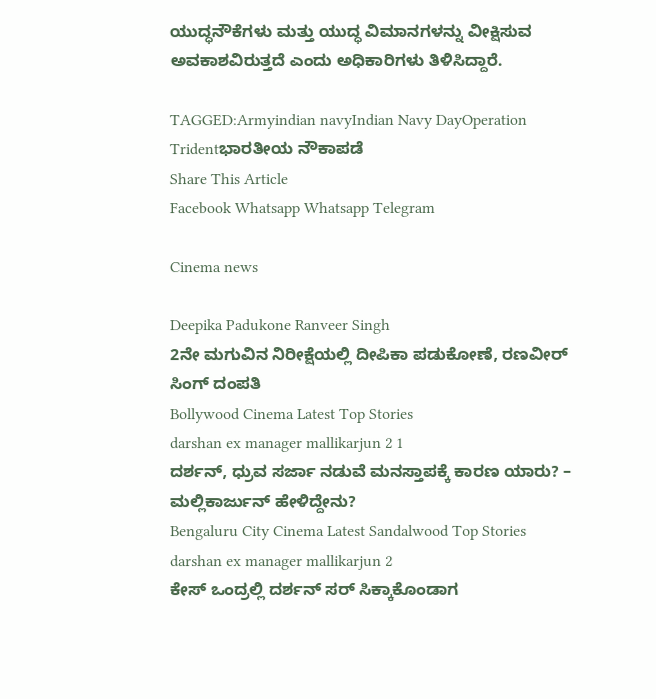ಯುದ್ಧನೌಕೆಗಳು ಮತ್ತು ಯುದ್ಧ ವಿಮಾನಗಳನ್ನು ವೀಕ್ಷಿಸುವ ಅವಕಾಶವಿರುತ್ತದೆ ಎಂದು ಅಧಿಕಾರಿಗಳು ತಿಳಿಸಿದ್ದಾರೆ.

TAGGED:Armyindian navyIndian Navy DayOperation Tridentಭಾರತೀಯ ನೌಕಾಪಡೆ
Share This Article
Facebook Whatsapp Whatsapp Telegram

Cinema news

Deepika Padukone Ranveer Singh
2ನೇ ಮಗುವಿನ ನಿರೀಕ್ಷೆಯಲ್ಲಿ ದೀಪಿಕಾ ಪಡುಕೋಣೆ, ರಣವೀರ್‌ ಸಿಂಗ್‌ ದಂಪತಿ
Bollywood Cinema Latest Top Stories
darshan ex manager mallikarjun 2 1
ದರ್ಶನ್‌, ಧ್ರುವ ಸರ್ಜಾ ನಡುವೆ ಮನಸ್ತಾಪಕ್ಕೆ ಕಾರಣ ಯಾರು? – ಮಲ್ಲಿಕಾರ್ಜುನ್‌ ಹೇಳಿದ್ದೇನು?
Bengaluru City Cinema Latest Sandalwood Top Stories
darshan ex manager mallikarjun 2
ಕೇಸ್‌ ಒಂದ್ರಲ್ಲಿ ದರ್ಶನ್‌ ಸರ್‌ ಸಿಕ್ಕಾಕೊಂಡಾಗ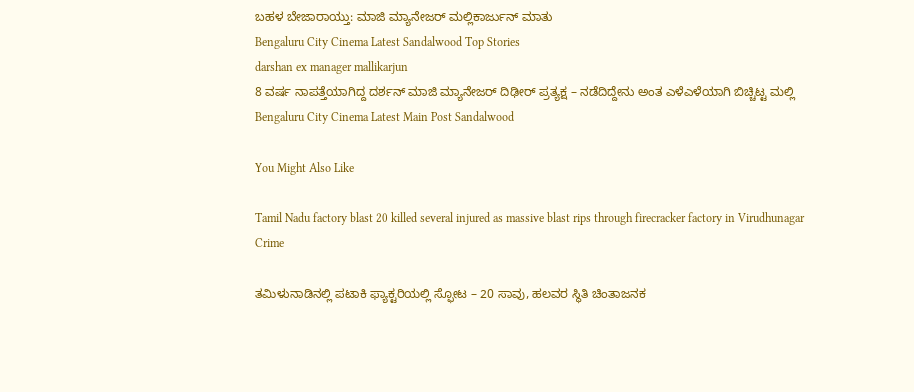ಬಹಳ ಬೇಜಾರಾಯ್ತು: ಮಾಜಿ ಮ್ಯಾನೇಜರ್‌ ಮಲ್ಲಿಕಾರ್ಜುನ್‌ ಮಾತು
Bengaluru City Cinema Latest Sandalwood Top Stories
darshan ex manager mallikarjun
8 ವರ್ಷ ನಾಪತ್ತೆಯಾಗಿದ್ದ ದರ್ಶನ್‌ ಮಾಜಿ ಮ್ಯಾನೇಜರ್‌ ದಿಢೀರ್‌ ಪ್ರತ್ಯಕ್ಷ – ನಡೆದಿದ್ದೇನು ಅಂತ ಎಳೆಎಳೆಯಾಗಿ ಬಿಚ್ಚಿಟ್ಟ ಮಲ್ಲಿ
Bengaluru City Cinema Latest Main Post Sandalwood

You Might Also Like

Tamil Nadu factory blast 20 killed several injured as massive blast rips through firecracker factory in Virudhunagar
Crime

ತಮಿಳುನಾಡಿನಲ್ಲಿ ಪಟಾಕಿ ಫ್ಯಾಕ್ಟರಿಯಲ್ಲಿ ಸ್ಫೋಟ – 20 ಸಾವು, ಹಲವರ ಸ್ಥಿತಿ ಚಿಂತಾಜನಕ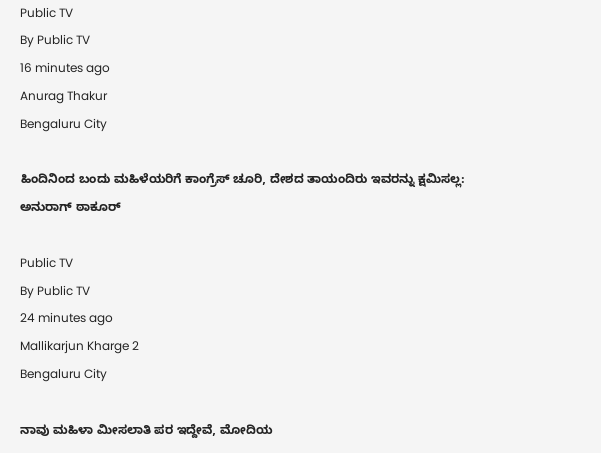Public TV
By Public TV
16 minutes ago
Anurag Thakur
Bengaluru City

ಹಿಂದಿನಿಂದ ಬಂದು ಮಹಿಳೆಯರಿಗೆ ಕಾಂಗ್ರೆಸ್‌ ಚೂರಿ, ದೇಶದ ತಾಯಂದಿರು ಇವರನ್ನು ಕ್ಷಮಿಸಲ್ಲ: ಅನುರಾಗ್‌ ಠಾಕೂರ್‌

Public TV
By Public TV
24 minutes ago
Mallikarjun Kharge 2
Bengaluru City

ನಾವು ಮಹಿಳಾ ಮೀಸಲಾತಿ ಪರ ಇದ್ದೇವೆ, ಮೋದಿಯ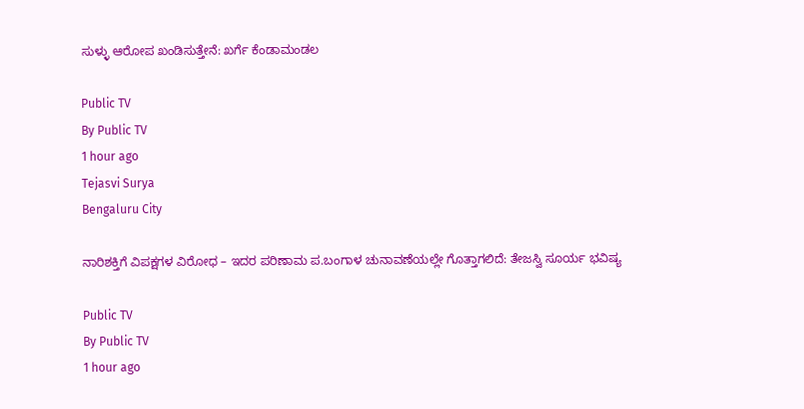ಸುಳ್ಳು ಆರೋಪ ಖಂಡಿಸುತ್ತೇನೆ: ಖರ್ಗೆ ಕೆಂಡಾಮಂಡಲ

Public TV
By Public TV
1 hour ago
Tejasvi Surya
Bengaluru City

ನಾರಿಶಕ್ತಿಗೆ ವಿಪಕ್ಷಗಳ ವಿರೋಧ – ಇದರ ಪರಿಣಾಮ ಪ.ಬಂಗಾಳ ಚುನಾವಣೆಯಲ್ಲೇ ಗೊತ್ತಾಗಲಿದೆ: ತೇಜಸ್ವಿ ಸೂರ್ಯ ಭವಿಷ್ಯ

Public TV
By Public TV
1 hour ago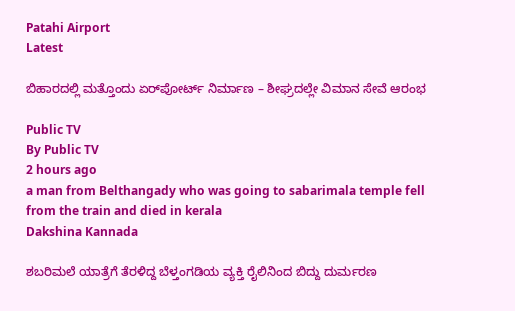Patahi Airport
Latest

ಬಿಹಾರದಲ್ಲಿ ಮತ್ತೊಂದು ಏರ್‌ಪೋರ್ಟ್‌ ನಿರ್ಮಾಣ – ಶೀಘ್ರದಲ್ಲೇ ವಿಮಾನ ಸೇವೆ ಆರಂಭ

Public TV
By Public TV
2 hours ago
a man from Belthangady who was going to sabarimala temple fell from the train and died in kerala
Dakshina Kannada

ಶಬರಿಮಲೆ ಯಾತ್ರೆಗೆ ತೆರಳಿದ್ದ ಬೆಳ್ತಂಗಡಿಯ ವ್ಯಕ್ತಿ ರೈಲಿನಿಂದ ಬಿದ್ದು ದುರ್ಮರಣ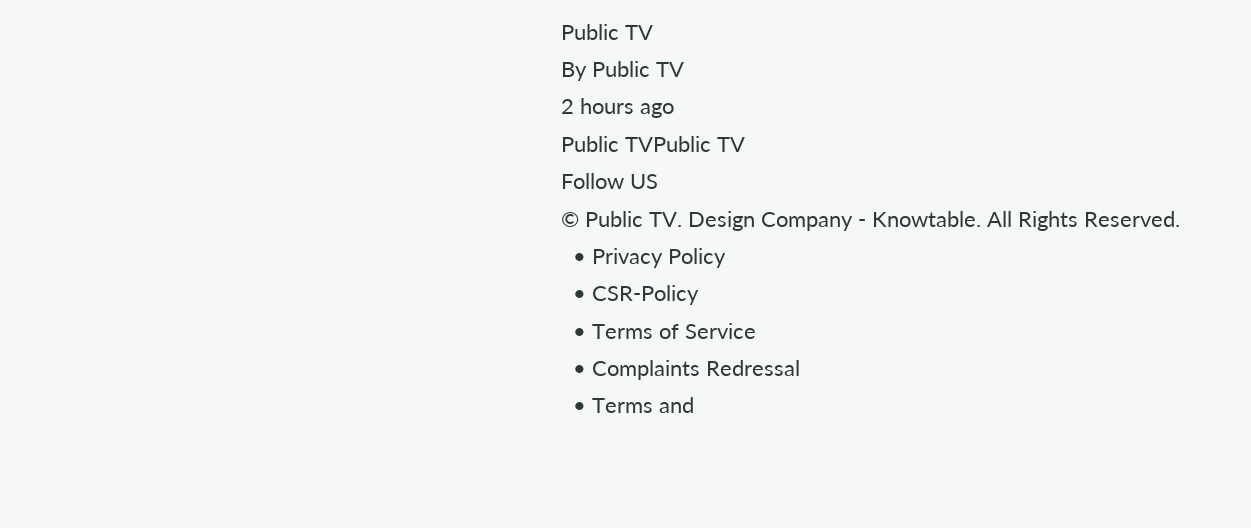Public TV
By Public TV
2 hours ago
Public TVPublic TV
Follow US
© Public TV. Design Company - Knowtable. All Rights Reserved.
  • Privacy Policy
  • CSR-Policy
  • Terms of Service
  • Complaints Redressal
  • Terms and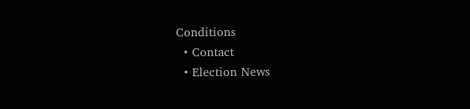Conditions
  • Contact
  • Election News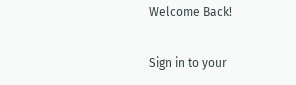Welcome Back!

Sign in to your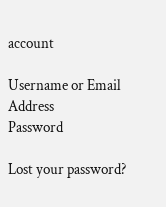account

Username or Email Address
Password

Lost your password?